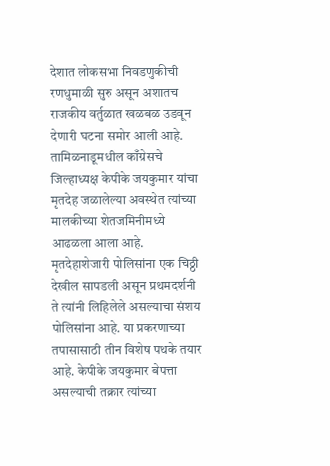देशात लोकसभा निवडणुकीची रणधुमाळी सुरु असून अशातच राजकीय वर्तुळात खळबळ उडवून देणारी घटना समोर आली आहे. तामिळनाडूमधील काँग्रेसचे जिल्हाध्यक्ष केपीके जयकुमार यांचा मृतदेह जळालेल्या अवस्थेत त्यांच्या मालकीच्या शेतजमिनीमध्ये आढळला आला आहे. मृतदेहाशेजारी पोलिसांना एक चिठ्ठी देखील सापडली असून प्रथमदर्शनी ते त्यांनी लिहिलेले असल्याचा संशय पोलिसांना आहे. या प्रकरणाच्या तपासासाठी तीन विशेष पथके तयार आहे. केपीके जयकुमार बेपत्ता असल्याची तक्रार त्यांच्या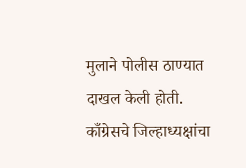मुलाने पोलीस ठाण्यात दाखल केली होती.
काँग्रेसचे जिल्हाध्यक्षांचा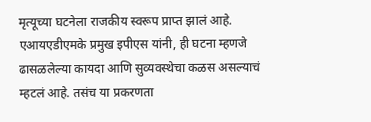मृत्यूच्या घटनेला राजकीय स्वरूप प्राप्त झालं आहे. एआयएडीएमके प्रमुख इपीएस यांनी, ही घटना म्हणजे ढासळलेल्या कायदा आणि सुव्यवस्थेचा कळस असल्याचं म्हटलं आहे. तसंच या प्रकरणता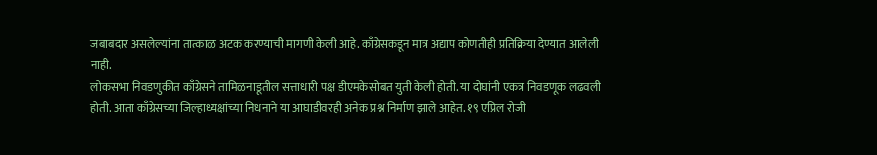जबाबदार असलेल्यांना तात्काळ अटक करण्याची मागणी केली आहे. काँग्रेसकडून मात्र अद्याप कोणतीही प्रतिक्रिया देण्यात आलेली नाही.
लोकसभा निवडणुकीत काँग्रेसने तामिळनाडूतील सत्ताधारी पक्ष डीएमकेसोबत युती केली होती. या दोघांनी एकत्र निवडणूक लढवली होती. आता काँग्रेसच्या जिल्हाध्यक्षांच्या निधनाने या आघाडीवरही अनेक प्रश्न निर्माण झाले आहेत. १९ एप्रिल रोजी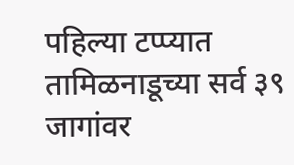पहिल्या टप्प्यात तामिळनाडूच्या सर्व ३९ जागांवर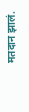मतदान झालं.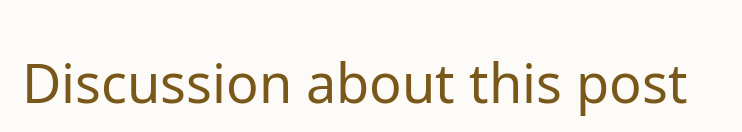Discussion about this post